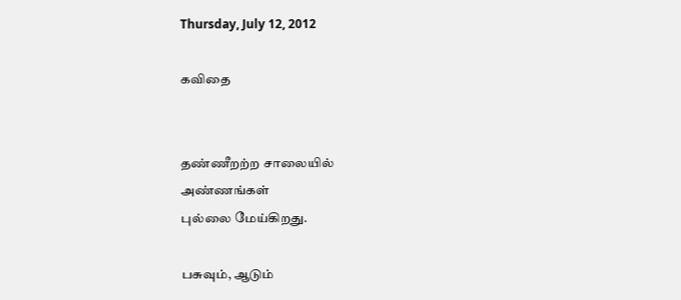Thursday, July 12, 2012

கவிதை


தண்ணீறற்ற சாலையில்
அண்ணங்கள்
புல்லை மேய்கிறது.

பசுவும், ஆடும்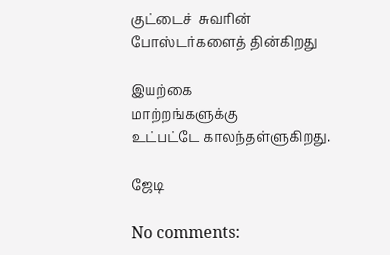குட்டைச்  சுவரின்
போஸ்டர்களைத் தின்கிறது

இயற்கை
மாற்றங்களுக்கு
உட்பட்டே காலந்தள்ளுகிறது.

ஜேடி

No comments: